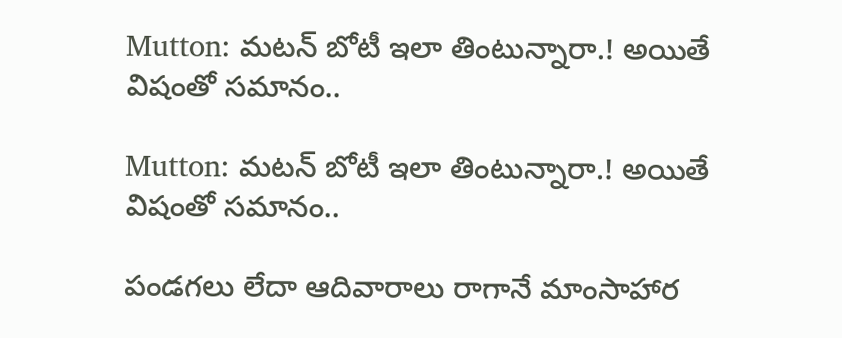Mutton: మటన్ బోటీ ఇలా తింటున్నారా.! అయితే విషంతో సమానం..

Mutton: మటన్ బోటీ ఇలా తింటున్నారా.! అయితే విషంతో సమానం..

పండగలు లేదా ఆదివారాలు రాగానే మాంసాహార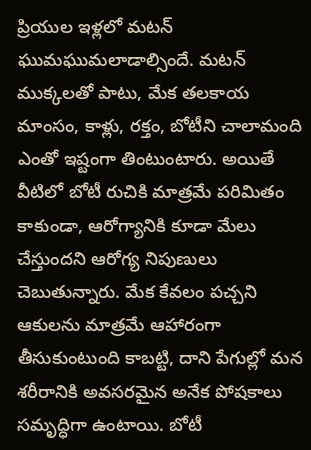ప్రియుల ఇళ్లలో మటన్ ఘుమఘుమలాడాల్సిందే. మటన్ ముక్కలతో పాటు, మేక తలకాయ మాంసం, కాళ్లు, రక్తం, బోటీని చాలామంది ఎంతో ఇష్టంగా తింటుంటారు. అయితే వీటిలో బోటీ రుచికి మాత్రమే పరిమితం కాకుండా, ఆరోగ్యానికి కూడా మేలు చేస్తుందని ఆరోగ్య నిపుణులు చెబుతున్నారు. మేక కేవలం పచ్చని ఆకులను మాత్రమే ఆహారంగా తీసుకుంటుంది కాబట్టి, దాని పేగుల్లో మన శరీరానికి అవసరమైన అనేక పోషకాలు సమృద్ధిగా ఉంటాయి. బోటీ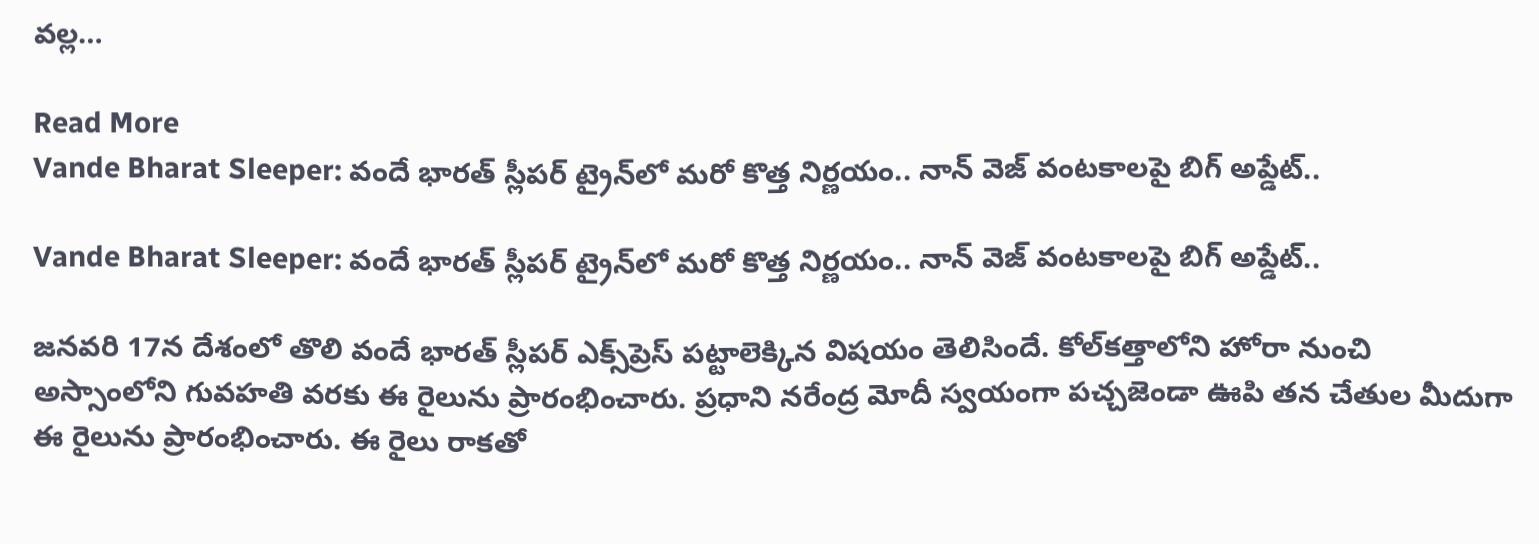వల్ల…

Read More
Vande Bharat Sleeper: వందే భారత్ స్లీపర్ ట్రైన్‌లో మరో కొత్త నిర్ణయం.. నాన్ వెజ్ వంటకాలపై బిగ్ అప్డేట్..

Vande Bharat Sleeper: వందే భారత్ స్లీపర్ ట్రైన్‌లో మరో కొత్త నిర్ణయం.. నాన్ వెజ్ వంటకాలపై బిగ్ అప్డేట్..

జనవరి 17న దేశంలో తొలి వందే భారత్ స్లీపర్ ఎక్స్‌ప్రెస్ పట్టాలెక్కిన విషయం తెలిసిందే. కోల్‌కత్తాలోని హోరా నుంచి అస్సాంలోని గువహతి వరకు ఈ రైలును ప్రారంభించారు. ప్రధాని నరేంద్ర మోదీ స్వయంగా పచ్చజెండా ఊపి తన చేతుల మీదుగా ఈ రైలును ప్రారంభించారు. ఈ రైలు రాకతో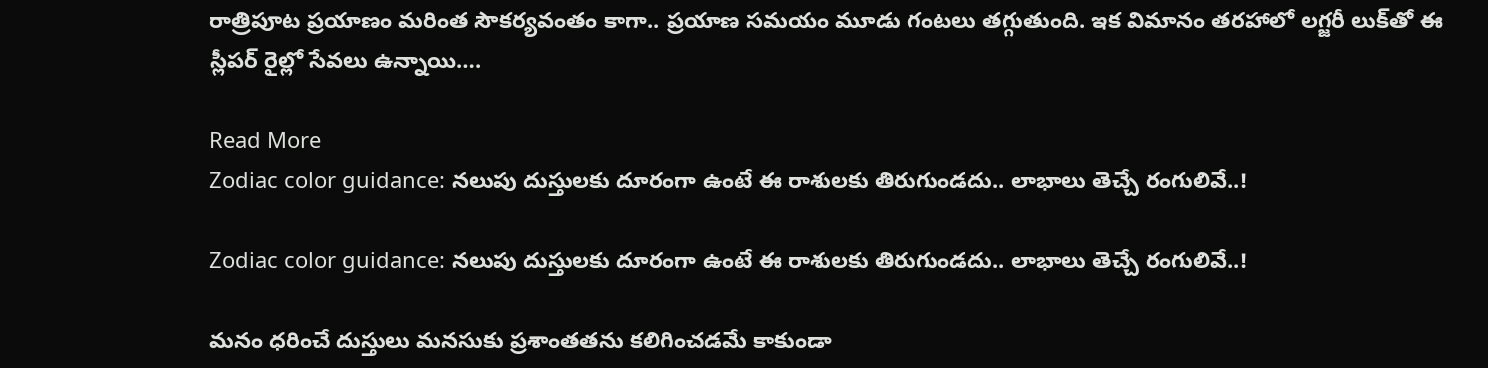రాత్రిపూట ప్రయాణం మరింత సౌకర్యవంతం కాగా.. ప్రయాణ సమయం మూడు గంటలు తగ్గుతుంది. ఇక విమానం తరహాలో లగ్జరీ లుక్‌తో ఈ స్లీపర్ రైల్లో సేవలు ఉన్నాయి….

Read More
Zodiac color guidance: నలుపు దుస్తులకు దూరంగా ఉంటే ఈ రాశులకు తిరుగుండదు.. లాభాలు తెచ్చే రంగులివే..!

Zodiac color guidance: నలుపు దుస్తులకు దూరంగా ఉంటే ఈ రాశులకు తిరుగుండదు.. లాభాలు తెచ్చే రంగులివే..!

మనం ధరించే దుస్తులు మనసుకు ప్రశాంతతను కలిగించడమే కాకుండా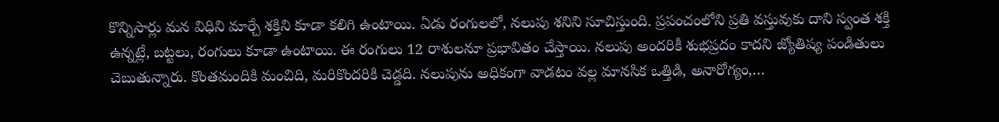కొన్నిసార్లు మన విధిని మార్చే శక్తిని కూడా కలిగి ఉంటాయి. ఏడు రంగులలో, నలుపు శనిని సూచిస్తుంది. ప్రపంచంలోని ప్రతి వస్తువుకు దాని స్వంత శక్తి ఉన్నట్లే, బట్టలు, రంగులు కూడా ఉంటాయి. ఈ రంగులు 12 రాశులనూ ప్రభావితం చేస్తాయి. నలుపు అందరికీ శుభప్రదం కాదని జ్యోతిష్య పండితులు చెబుతున్నారు. కొంతమందికి మంచిది, మరికొందరికి చెడ్డది. నలుపును అధికంగా వాడటం వల్ల మానసిక ఒత్తిడి, అనారోగ్యం,…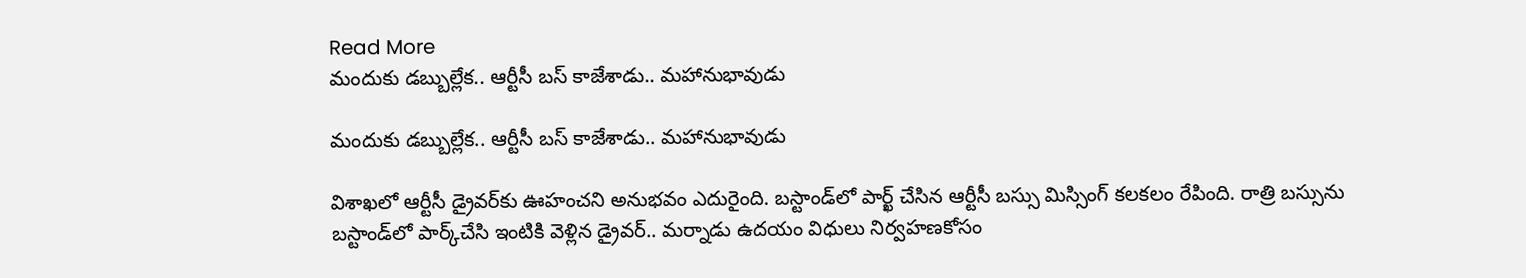Read More
మందుకు డబ్బుల్లేక.. ఆర్టీసీ బస్ కాజేశాడు.. మహానుభావుడు

మందుకు డబ్బుల్లేక.. ఆర్టీసీ బస్ కాజేశాడు.. మహానుభావుడు

విశాఖలో ఆర్టీసీ డ్రైవర్‌కు ఊహంచని అనుభవం ఎదురైంది. బస్టాండ్‌లో పార్ఖ్ చేసిన ఆర్టీసీ బస్సు మిస్సింగ్‌ కలకలం రేపింది. రాత్రి బస్సును బస్టాండ్‌లో పార్క్‌చేసి ఇంటికి వెళ్లిన డ్రైవర్‌.. మర్నాడు ఉదయం విధులు నిర్వహణకోసం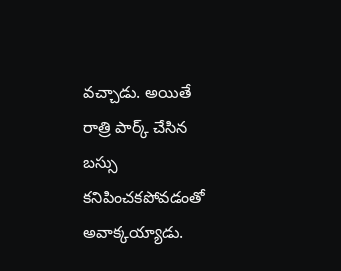వచ్చాడు. అయితే రాత్రి పార్క్‌ చేసిన బస్సు కనిపించకపోవడంతో అవాక్కయ్యాడు.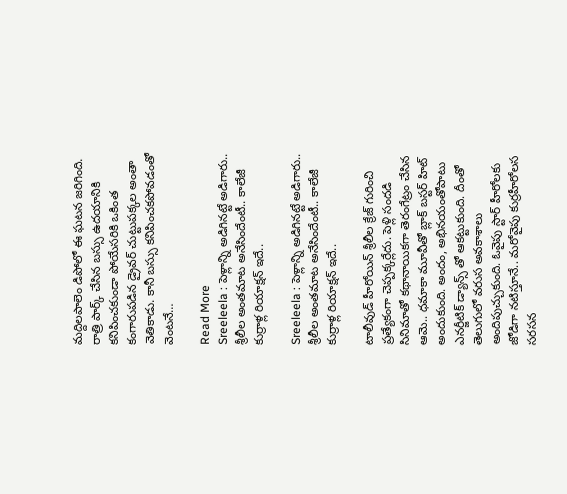మద్దిలపాలెం డిపోలో ఈ ఘటన జరిగింది. రాత్రి పార్క్ చేసిన బస్సు ఉదయానికి కనిపించకుండా పోయేసరికి ఒకింత కంగారుపడిన డ్రైవర్‌ చుట్టుపక్కల అంతా వెతికాడు. కానీ బస్సు కనిపించకపోవడంతో వెంటనే…

Read More
Sreeleela : పెళ్లాన్ని అడిగినట్టే అడిగారు.. శ్రీలీల అంతమాట అనేసిందేంటీ.. కాలేజీ కుర్రాళ్ల రియాక్షన్ ఇదే..

Sreeleela : పెళ్లాన్ని అడిగినట్టే అడిగారు.. శ్రీలీల అంతమాట అనేసిందేంటీ.. కాలేజీ కుర్రాళ్ల రియాక్షన్ ఇదే..

టాలీవుడ్ హీరోయిన్ శ్రీలీల క్రేజ్ గురించి ప్రత్యేకంగా చెప్పక్కర్లేదు. పెళ్లి సందడి సినిమాతో కథానాయికగా తెరంగేట్రం చేసిన ఆమె.. ధమాకా మూవీతో బ్లాక్ బస్టర్ హిట్ అందుకుంది. అందం, అభినయంతోపాటు ఎనర్జీటిక్ డ్యాన్స్ తో ఆకట్టుకుంది. దీంతో తెలుగులో వరుస అవకాశాలు అందిపుచ్చుకుంది. ఓవైపు స్టార్ హీరోలకు జోడిగా నటిస్తూనే.. మరోవైపు కుర్రహీరోలస సరసన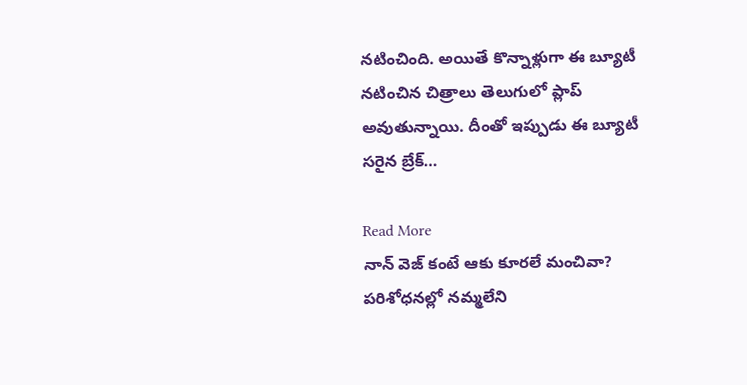నటించింది. అయితే కొన్నాళ్లుగా ఈ బ్యూటీ నటించిన చిత్రాలు తెలుగులో ప్లాప్ అవుతున్నాయి. దీంతో ఇప్పుడు ఈ బ్యూటీ సరైన బ్రేక్…

Read More
నాన్ వెజ్ కంటే ఆకు కూరలే మంచివా? పరిశోధనల్లో నమ్మలేని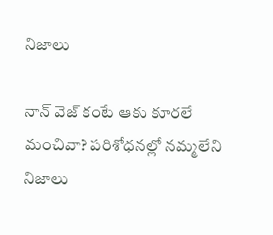నిజాలు

నాన్ వెజ్ కంటే ఆకు కూరలే మంచివా? పరిశోధనల్లో నమ్మలేని నిజాలు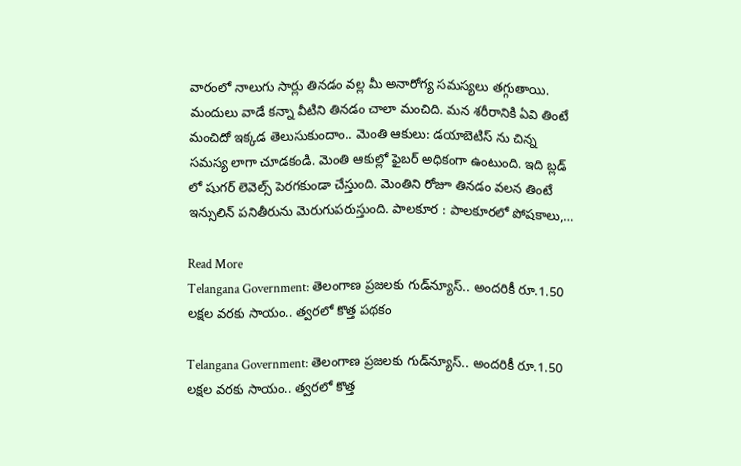వారంలో నాలుగు సార్లు తినడం వల్ల మీ అనారోగ్య సమస్యలు తగ్గుతాయి. మందులు వాడే కన్నా వీటిని తినడం చాలా మంచిది. మన శరీరానికి ఏవి తింటే మంచిదో ఇక్కడ తెలుసుకుందాం.. మెంతి ఆకులు: డయాబెటిస్ ను చిన్న సమస్య లాగా చూడకండి. మెంతి ఆకుల్లో ఫైబర్ అధికంగా ఉంటుంది. ఇది బ్లడ్ లో షుగర్ లెవెల్స్ పెరగకుండా చేస్తుంది. మెంతిని రోజూ తినడం వలన తింటే ఇన్సులిన్ పనితీరును మెరుగుపరుస్తుంది. పాలకూర : పాలకూరలో పోషకాలు,…

Read More
Telangana Government: తెలంగాణ ప్రజలకు గుడ్‌న్యూస్.. అందరికీ రూ.1.50 లక్షల వరకు సాయం.. త్వరలో కొత్త పథకం

Telangana Government: తెలంగాణ ప్రజలకు గుడ్‌న్యూస్.. అందరికీ రూ.1.50 లక్షల వరకు సాయం.. త్వరలో కొత్త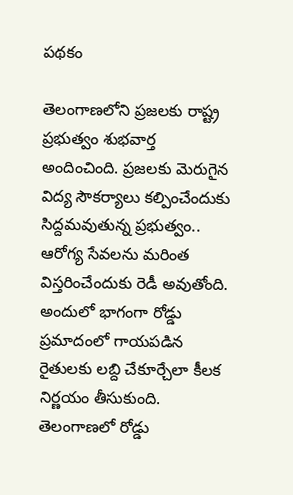పథకం

తెలంగాణలోని ప్రజలకు రాష్ట్ర ప్రభుత్వం శుభవార్త అందించింది. ప్రజలకు మెరుగైన విద్య సౌకర్యాలు కల్పించేందుకు సిద్దమవుతున్న ప్రభుత్వం.. ఆరోగ్య సేవలను మరింత విస్తరించేందుకు రెడీ అవుతోంది. అందులో భాగంగా రోడ్డు ప్రమాదంలో గాయపడిన రైతులకు లబ్ది చేకూర్చేలా కీలక నిర్ణయం తీసుకుంది. తెలంగాణలో రోడ్డు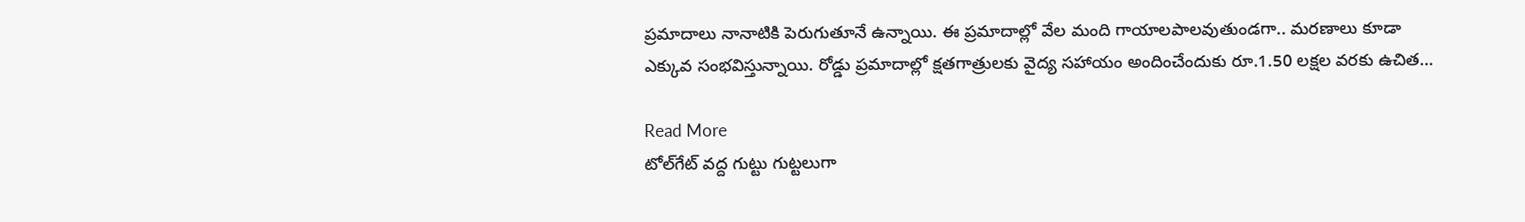ప్రమాదాలు నానాటికి పెరుగుతూనే ఉన్నాయి. ఈ ప్రమాదాల్లో వేల మంది గాయాలపాలవుతుండగా.. మరణాలు కూడా ఎక్కువ సంభవిస్తున్నాయి. రోడ్డు ప్రమాదాల్లో క్షతగాత్రులకు వైద్య సహాయం అందించేందుకు రూ.1.50 లక్షల వరకు ఉచిత…

Read More
టోల్‌గేట్‌ వద్ద గుట్టు గుట్టలుగా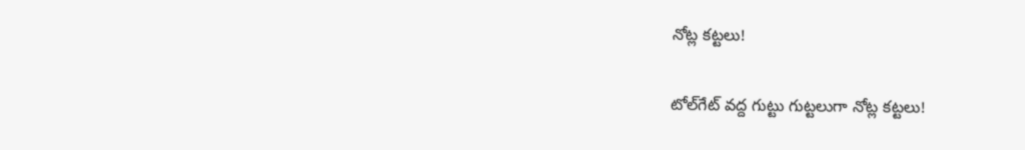నోట్ల కట్టలు!

టోల్‌గేట్‌ వద్ద గుట్టు గుట్టలుగా నోట్ల కట్టలు!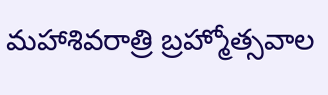మహాశివరాత్రి బ్రహ్మోత్సవాల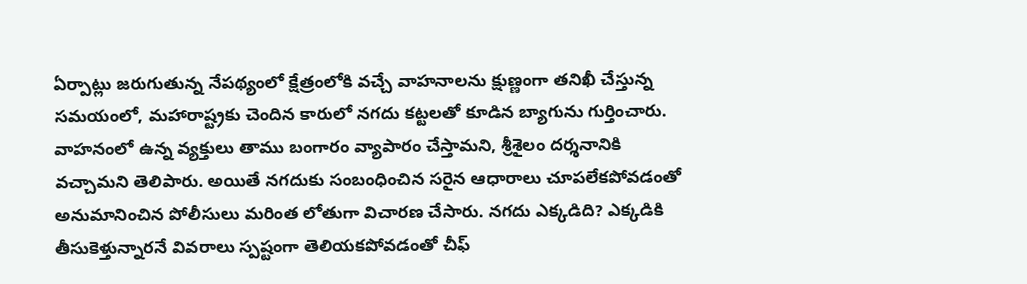ఏర్పాట్లు జరుగుతున్న నేపథ్యంలో క్షేత్రంలోకి వచ్చే వాహనాలను క్షుణ్ణంగా తనిఖీ చేస్తున్న సమయంలో, మహారాష్ట్రకు చెందిన కారులో నగదు కట్టలతో కూడిన బ్యాగును గుర్తించారు. వాహనంలో ఉన్న వ్యక్తులు తాము బంగారం వ్యాపారం చేస్తామని, శ్రీశైలం దర్శనానికి వచ్చామని తెలిపారు. అయితే నగదుకు సంబంధించిన సరైన ఆధారాలు చూపలేకపోవడంతో అనుమానించిన పోలీసులు మరింత లోతుగా విచారణ చేసారు. నగదు ఎక్కడిది? ఎక్కడికి తీసుకెళ్తున్నారనే వివరాలు స్పష్టంగా తెలియకపోవడంతో చీఫ్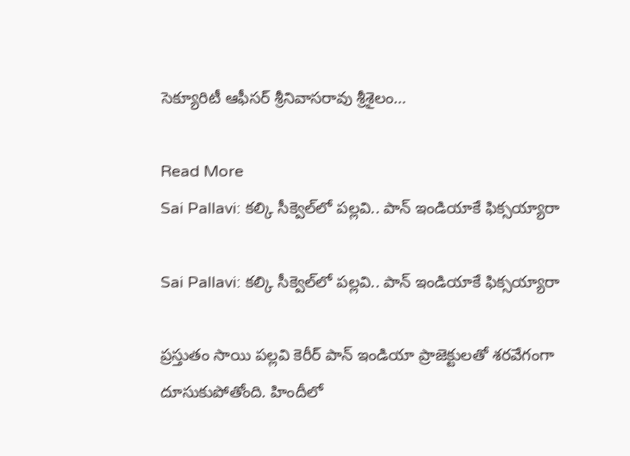సెక్యూరిటీ ఆఫీసర్ శ్రీనివాసరావు శ్రీశైలం…

Read More
Sai Pallavi: కల్కి సీక్వెల్‌లో పల్లవి.. పాన్ ఇండియాకే ఫిక్సయ్యారా

Sai Pallavi: కల్కి సీక్వెల్‌లో పల్లవి.. పాన్ ఇండియాకే ఫిక్సయ్యారా

ప్రస్తుతం సాయి పల్లవి కెరీర్ పాన్ ఇండియా ప్రాజెక్టులతో శరవేగంగా దూసుకుపోతోంది. హిందీలో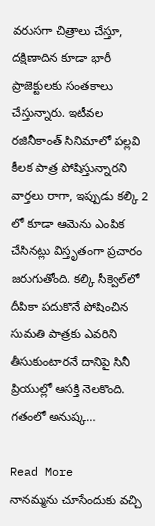వరుసగా చిత్రాలు చేస్తూ, దక్షిణాదిన కూడా భారీ ప్రాజెక్టులకు సంతకాలు చేస్తున్నారు. ఇటీవల రజినీకాంత్ సినిమాలో పల్లవి కీలక పాత్ర పోషిస్తున్నారని వార్తలు రాగా, ఇప్పుడు కల్కి 2 లో కూడా ఆమెను ఎంపిక చేసినట్లు విస్తృతంగా ప్రచారం జరుగుతోంది. కల్కి సీక్వెల్‌లో దీపికా పదుకొనే పోషించిన సుమతి పాత్రకు ఎవరిని తీసుకుంటారనే దానిపై సినీ ప్రియుల్లో ఆసక్తి నెలకొంది. గతంలో అనుష్క…

Read More
నానమ్మను చూసేందుకు వచ్చి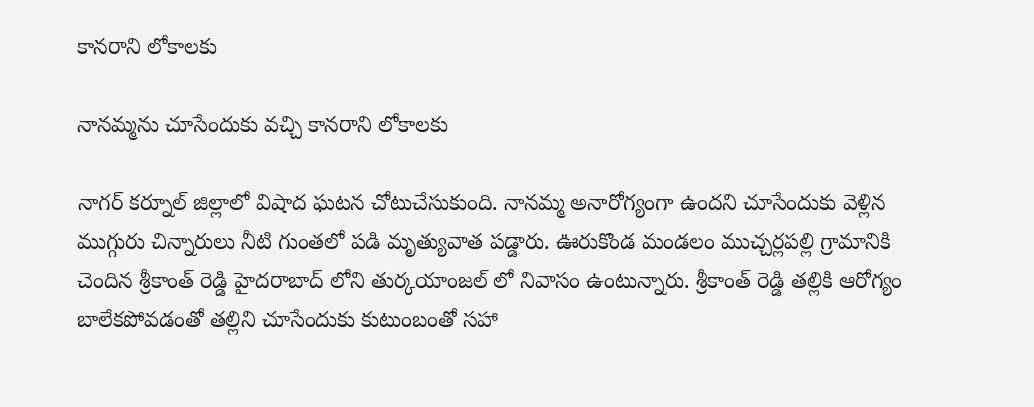కానరాని లోకాలకు

నానమ్మను చూసేందుకు వచ్చి కానరాని లోకాలకు

నాగర్ కర్నూల్ జిల్లాలో విషాద ఘటన చోటుచేసుకుంది. నానమ్మ అనారోగ్యంగా ఉందని చూసేందుకు వెళ్లిన ముగ్గురు చిన్నారులు నీటి గుంతలో పడి మృత్యువాత పడ్డారు. ఊరుకొండ మండలం ముచ్చర్లపల్లి గ్రామానికి చెందిన శ్రీకాంత్ రెడ్డి హైదరాబాద్ లోని తుర్కయాంజల్ లో నివాసం ఉంటున్నారు. శ్రీకాంత్ రెడ్డి తల్లికి ఆరోగ్యం బాలేకపోవడంతో తల్లిని చూసేందుకు కుటుంబంతో సహా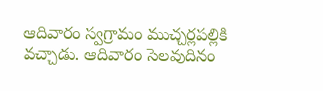ఆదివారం స్వగ్రామం ముచ్చర్లపల్లికి వచ్చాడు. ఆదివారం సెలవుదినం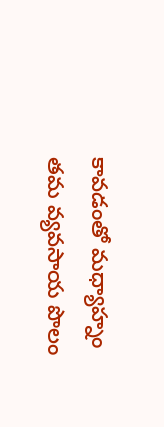కావడంతో మధ్యాహ్నం తమ వ్యవసాయ పొలం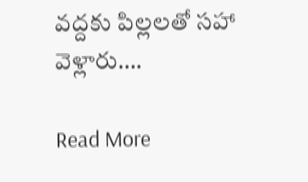వద్దకు పిల్లలతో సహా వెళ్లారు….

Read More